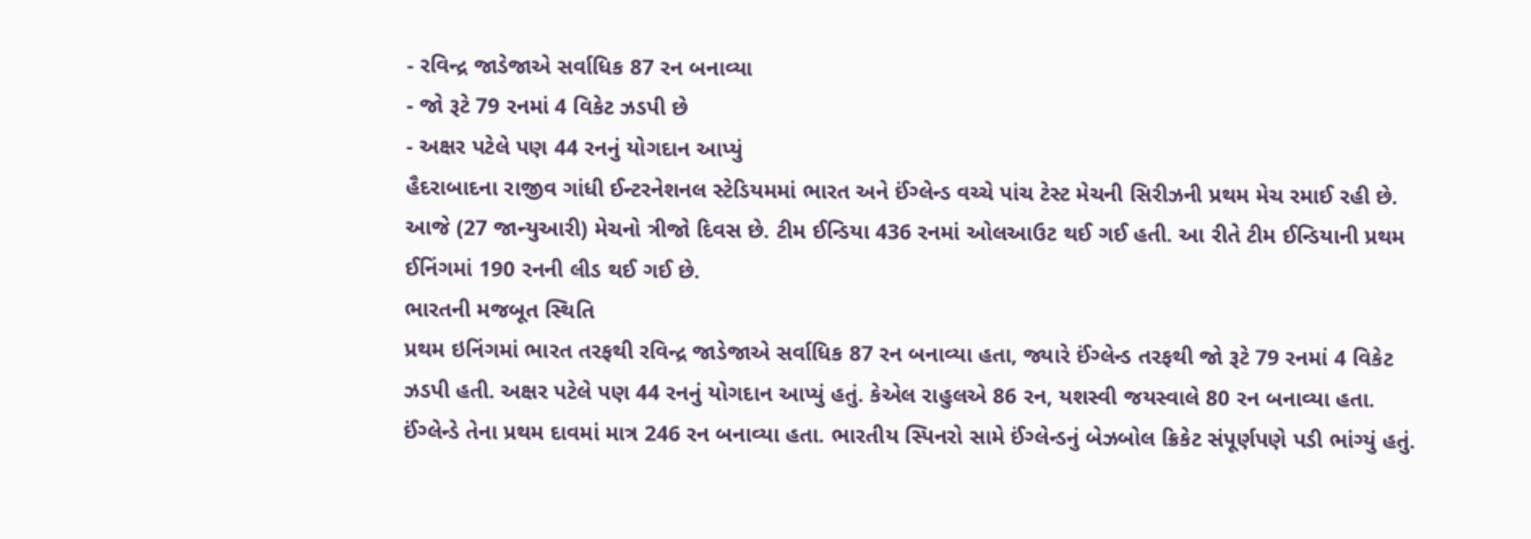- રવિન્દ્ર જાડેજાએ સર્વાધિક 87 રન બનાવ્યા
- જો રૂટે 79 રનમાં 4 વિકેટ ઝડપી છે
- અક્ષર પટેલે પણ 44 રનનું યોગદાન આપ્યું
હૈદરાબાદના રાજીવ ગાંધી ઈન્ટરનેશનલ સ્ટેડિયમમાં ભારત અને ઈંગ્લેન્ડ વચ્ચે પાંચ ટેસ્ટ મેચની સિરીઝની પ્રથમ મેચ રમાઈ રહી છે. આજે (27 જાન્યુઆરી) મેચનો ત્રીજો દિવસ છે. ટીમ ઈન્ડિયા 436 રનમાં ઓલઆઉટ થઈ ગઈ હતી. આ રીતે ટીમ ઈન્ડિયાની પ્રથમ ઈનિંગમાં 190 રનની લીડ થઈ ગઈ છે.
ભારતની મજબૂત સ્થિતિ
પ્રથમ ઇનિંગમાં ભારત તરફથી રવિન્દ્ર જાડેજાએ સર્વાધિક 87 રન બનાવ્યા હતા, જ્યારે ઈંગ્લેન્ડ તરફથી જો રૂટે 79 રનમાં 4 વિકેટ ઝડપી હતી. અક્ષર પટેલે પણ 44 રનનું યોગદાન આપ્યું હતું. કેએલ રાહુલએ 86 રન, યશસ્વી જયસ્વાલે 80 રન બનાવ્યા હતા. ઈંગ્લેન્ડે તેના પ્રથમ દાવમાં માત્ર 246 રન બનાવ્યા હતા. ભારતીય સ્પિનરો સામે ઈંગ્લેન્ડનું બેઝબોલ ક્રિકેટ સંપૂર્ણપણે પડી ભાંગ્યું હતું.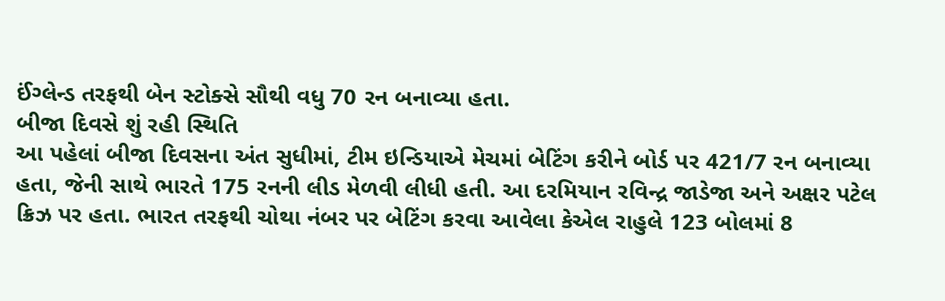ઈંગ્લેન્ડ તરફથી બેન સ્ટોક્સે સૌથી વધુ 70 રન બનાવ્યા હતા.
બીજા દિવસે શું રહી સ્થિતિ
આ પહેલાં બીજા દિવસના અંત સુધીમાં, ટીમ ઇન્ડિયાએ મેચમાં બેટિંગ કરીને બોર્ડ પર 421/7 રન બનાવ્યા હતા, જેની સાથે ભારતે 175 રનની લીડ મેળવી લીધી હતી. આ દરમિયાન રવિન્દ્ર જાડેજા અને અક્ષર પટેલ ક્રિઝ પર હતા. ભારત તરફથી ચોથા નંબર પર બેટિંગ કરવા આવેલા કેએલ રાહુલે 123 બોલમાં 8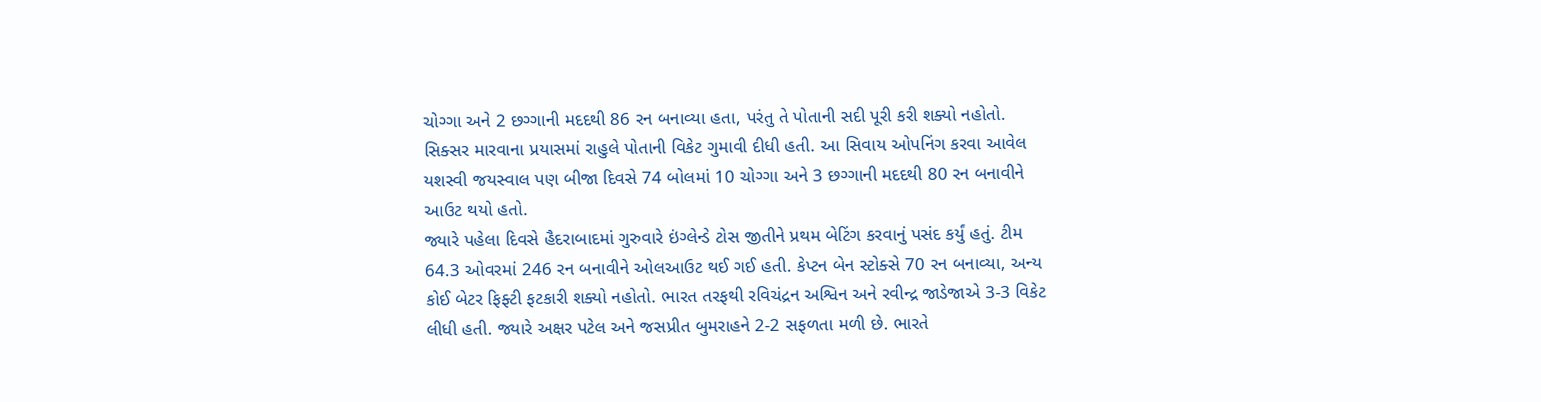ચોગ્ગા અને 2 છગ્ગાની મદદથી 86 રન બનાવ્યા હતા, પરંતુ તે પોતાની સદી પૂરી કરી શક્યો નહોતો. સિક્સર મારવાના પ્રયાસમાં રાહુલે પોતાની વિકેટ ગુમાવી દીધી હતી. આ સિવાય ઓપનિંગ કરવા આવેલ યશસ્વી જયસ્વાલ પણ બીજા દિવસે 74 બોલમાં 10 ચોગ્ગા અને 3 છગ્ગાની મદદથી 80 રન બનાવીને આઉટ થયો હતો.
જ્યારે પહેલા દિવસે હૈદરાબાદમાં ગુરુવારે ઇંગ્લેન્ડે ટોસ જીતીને પ્રથમ બેટિંગ કરવાનું પસંદ કર્યું હતું. ટીમ 64.3 ઓવરમાં 246 રન બનાવીને ઓલઆઉટ થઈ ગઈ હતી. કેપ્ટન બેન સ્ટોક્સે 70 રન બનાવ્યા, અન્ય કોઈ બેટર ફિફ્ટી ફટકારી શક્યો નહોતો. ભારત તરફથી રવિચંદ્રન અશ્વિન અને રવીન્દ્ર જાડેજાએ 3-3 વિકેટ લીધી હતી. જ્યારે અક્ષર પટેલ અને જસપ્રીત બુમરાહને 2-2 સફળતા મળી છે. ભારતે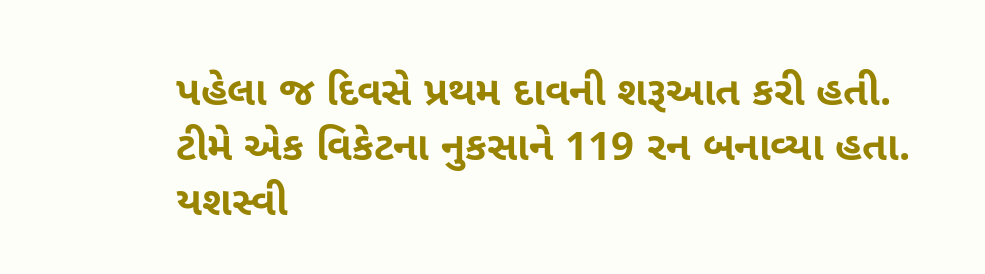પહેલા જ દિવસે પ્રથમ દાવની શરૂઆત કરી હતી. ટીમે એક વિકેટના નુકસાને 119 રન બનાવ્યા હતા. યશસ્વી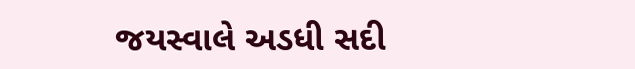જયસ્વાલે અડધી સદી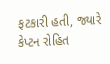ફટકારી હતી, જ્યારે કેપ્ટન રોહિત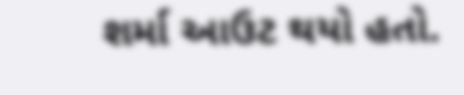શર્મા આઉટ થયો હતો.